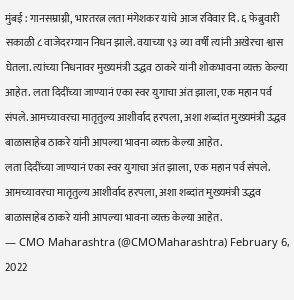मुंबई : गानसम्राग्नी, भारतरत्न लता मंगेशकर यांचे आज रविवार दि. ६ फेब्रुवारी सकाळी ८ वाजेदरम्यान निधन झाले. वयाच्या ९३ व्या वर्षी त्यांनी अखेरचा श्वास घेतला. त्यांच्या निधनावर मुख्यमंत्री उद्धव ठाकरे यांनी शोकभावना व्यक्त केल्या आहेत. लता दिदींच्या जाण्यानं एका स्वर युगाचा अंत झाला, एक महान पर्व संपले. आमच्यावरचा मातृतुल्य आशीर्वाद हरपला, अशा शब्दांत मुख्यमंत्री उद्धव बाळासाहेब ठाकरे यांनी आपल्या भावना व्यक्त केल्या आहेत.
लता दिदींच्या जाण्यानं एका स्वर युगाचा अंत झाला, एक महान पर्व संपले. आमच्यावरचा मातृतुल्य आशीर्वाद हरपला, अशा शब्दांत मुख्यमंत्री उद्धव बाळासाहेब ठाकरे यांनी आपल्या भावना व्यक्त केल्या आहेत.
— CMO Maharashtra (@CMOMaharashtra) February 6, 2022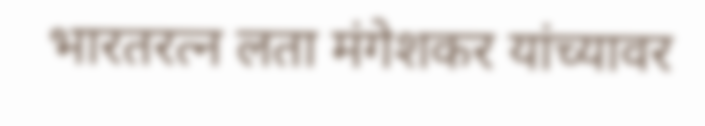भारतरत्न लता मंगेशकर यांच्यावर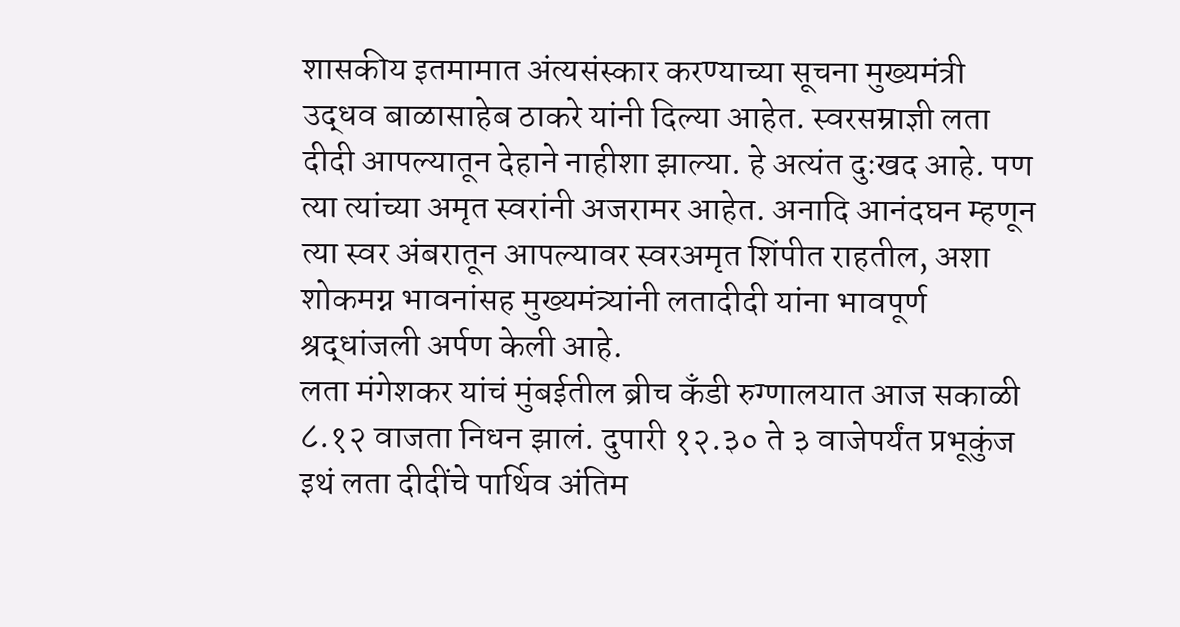शासकीय इतमामात अंत्यसंस्कार करण्याच्या सूचना मुख्यमंत्री उद्धव बाळासाहेब ठाकरे यांनी दिल्या आहेत. स्वरसम्राज्ञी लता दीदी आपल्यातून देहाने नाहीशा झाल्या. हे अत्यंत दुःखद आहे. पण त्या त्यांच्या अमृत स्वरांनी अजरामर आहेत. अनादि आनंदघन म्हणून त्या स्वर अंबरातून आपल्यावर स्वरअमृत शिंपीत राहतील, अशा शोकमग्न भावनांसह मुख्यमंत्र्यांनी लतादीदी यांना भावपूर्ण श्रद्धांजली अर्पण केली आहे.
लता मंगेशकर यांचं मुंबईतील ब्रीच कॅंडी रुग्णालयात आज सकाळी ८.१२ वाजता निधन झालं. दुपारी १२.३० ते ३ वाजेपर्यंत प्रभूकुंज इथं लता दीदींचे पार्थिव अंतिम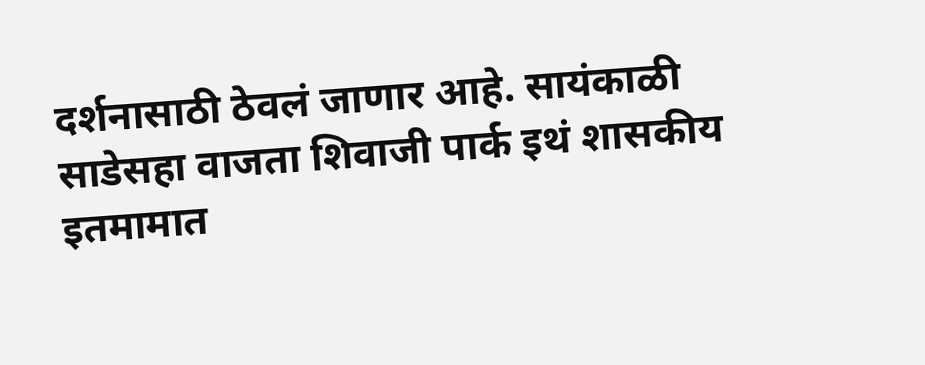दर्शनासाठी ठेवलं जाणार आहे. सायंकाळी साडेसहा वाजता शिवाजी पार्क इथं शासकीय इतमामात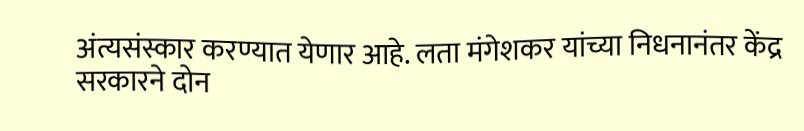अंत्यसंस्कार करण्यात येणार आहे. लता मंगेशकर यांच्या निधनानंतर केंद्र सरकारने दोन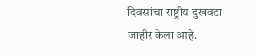दिवसांचा राष्ट्रीय दुखवटा जाहीर केला आहे.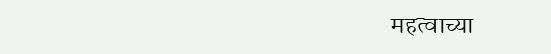महत्वाच्या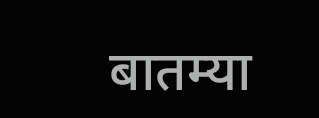बातम्या